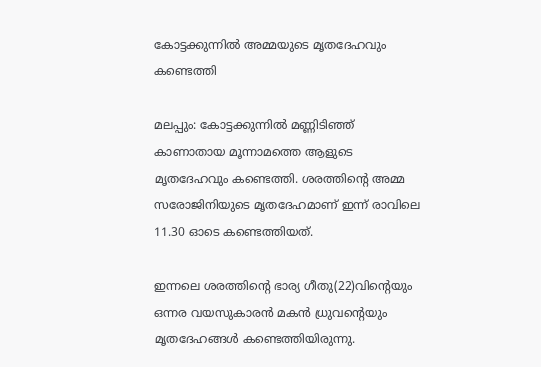കോട്ടക്കുന്നില്‍ അമ്മയുടെ മൃതദേഹവും കണ്ടെത്തി

മലപ്പും: കോട്ടക്കുന്നില്‍ മണ്ണിടിഞ്ഞ് കാണാതായ മൂന്നാമത്തെ ആളുടെ മൃതദേഹവും കണ്ടെത്തി. ശരത്തിന്റെ അമ്മ സരോജിനിയുടെ മൃതദേഹമാണ് ഇന്ന് രാവിലെ 11.30 ഓടെ കണ്ടെത്തിയത്.

ഇന്നലെ ശരത്തിന്റെ ഭാര്യ ഗീതു(22)വിന്റെയും ഒന്നര വയസുകാരന്‍ മകന്‍ ധ്രുവന്റെയും മൃതദേഹങ്ങള്‍ കണ്ടെത്തിയിരുന്നു.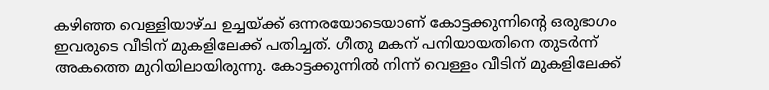കഴിഞ്ഞ വെള്ളിയാഴ്ച ഉച്ചയ്ക്ക് ഒന്നരയോടെയാണ് കോട്ടക്കുന്നിന്റെ ഒരുഭാഗം ഇവരുടെ വീടിന് മുകളിലേക്ക് പതിച്ചത്. ഗീതു മകന് പനിയായതിനെ തുടര്‍ന്ന് അകത്തെ മുറിയിലായിരുന്നു. കോട്ടക്കുന്നില്‍ നിന്ന് വെള്ളം വീടിന് മുകളിലേക്ക്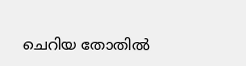ചെറിയ തോതില്‍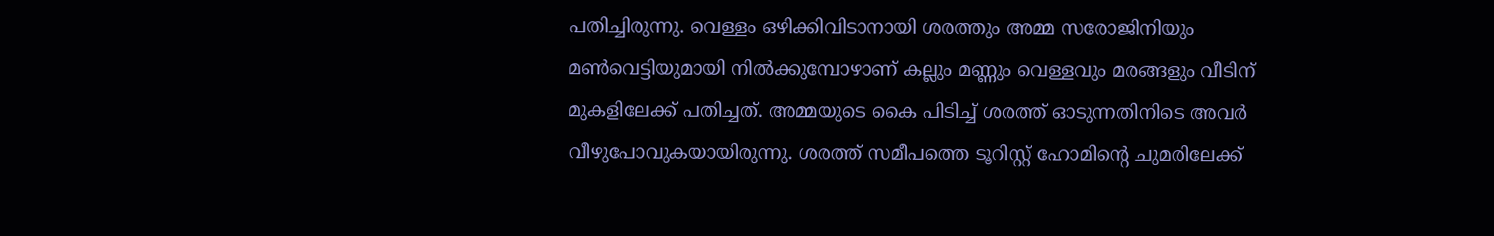പതിച്ചിരുന്നു. വെള്ളം ഒഴിക്കിവിടാനായി ശരത്തും അമ്മ സരോജിനിയും മണ്‍വെട്ടിയുമായി നില്‍ക്കുമ്പോഴാണ് കല്ലും മണ്ണും വെള്ളവും മരങ്ങളും വീടിന് മുകളിലേക്ക് പതിച്ചത്. അമ്മയുടെ കൈ പിടിച്ച് ശരത്ത് ഓടുന്നതിനിടെ അവര്‍ വീഴുപോവുകയായിരുന്നു. ശരത്ത് സമീപത്തെ ടൂറിസ്റ്റ് ഹോമിന്റെ ചുമരിലേക്ക്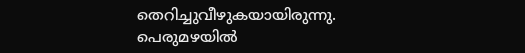തെറിച്ചുവീഴുകയായിരുന്നു. പെരുമഴയില്‍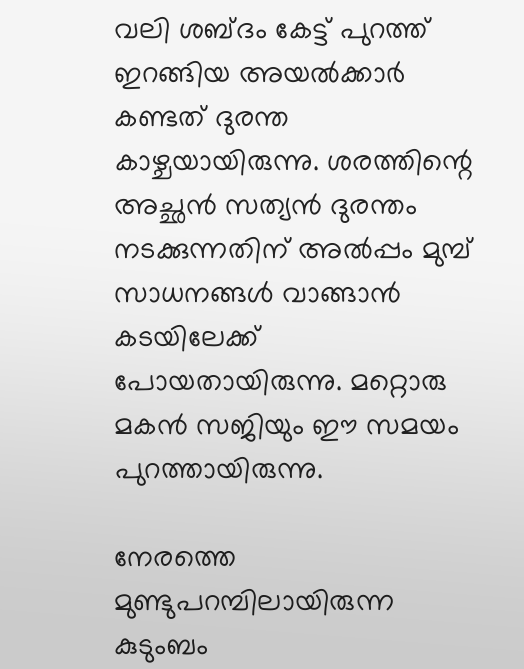വലി ശബ്ദം കേട്ട് പുറത്ത് ഇറങ്ങിയ അയല്‍ക്കാര്‍ കണ്ടത് ദുരന്ത കാഴ്ചയായിരുന്നു. ശരത്തിന്റെ അച്ഛന്‍ സത്യന്‍ ദുരന്തം നടക്കുന്നതിന് അല്‍പ്പം മുമ്പ് സാധനങ്ങള്‍ വാങ്ങാന്‍ കടയിലേക്ക് പോയതായിരുന്നു. മറ്റൊരു മകന്‍ സജിയും ഈ സമയം പുറത്തായിരുന്നു.

നേരത്തെ മുണ്ടുപറമ്പിലായിരുന്ന കുടുംബം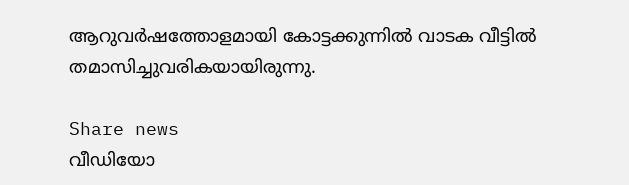ആറുവര്‍ഷത്തോളമായി കോട്ടക്കുന്നില്‍ വാടക വീട്ടില്‍ തമാസിച്ചുവരികയായിരുന്നു.

Share news
വീഡിയോ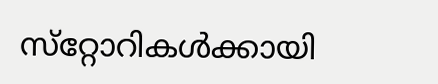സ്‌റ്റോറികള്‍ക്കായി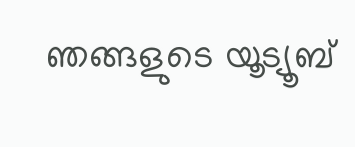ഞങ്ങളുടെ യൂട്യൂബ്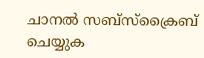ചാനല്‍ സബ്‌സ്‌ക്രൈബ് ചെയ്യുക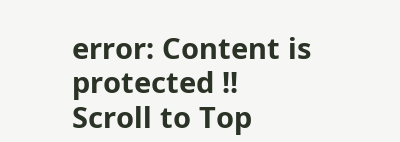error: Content is protected !!
Scroll to Top